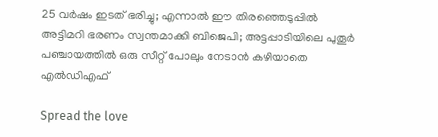25 വര്‍ഷം ഇടത് ഭരിച്ചു; എന്നാൽ ഈ തിരഞ്ഞെടുപ്പിൽ അട്ടിമറി ഭരണം സ്വന്തമാക്കി ബിജെപി; അട്ടപ്പാടിയിലെ പുതൂർ പഞ്ചായത്തില്‍ ഒരു സീറ്റ് പോലും നേടാൻ കഴിയാതെ എല്‍ഡിഎഫ്

Spread the love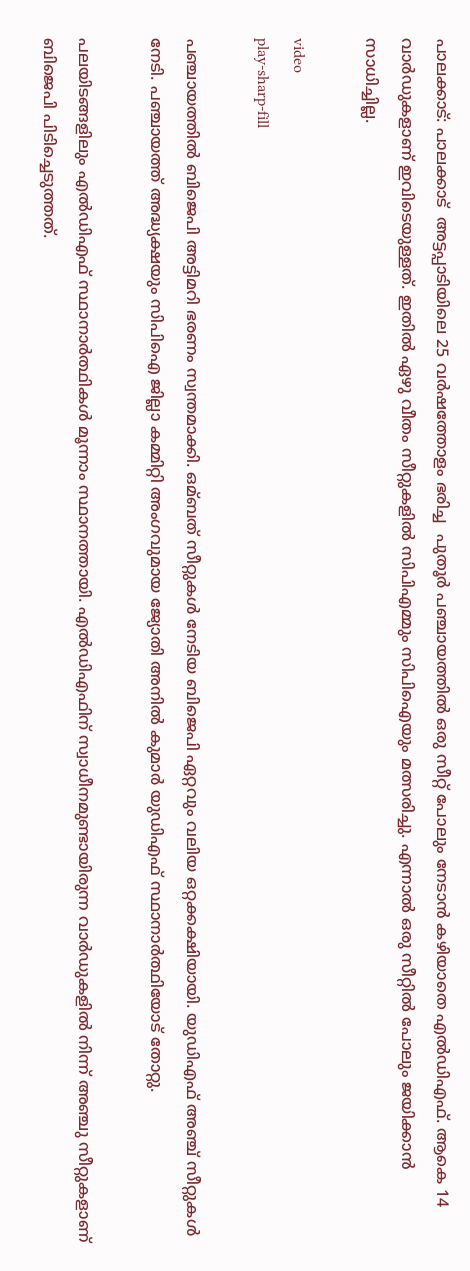പാലക്കാട്: പാലക്കാട്  അട്ടപ്പാടിയിലെ 25 വർഷത്തോളം ഭരിച്ച  പുതൂർ പഞ്ചായത്തില്‍ ഒരു സീറ്റ് പോലും നേടാൻ കഴിയാതെ എല്‍ഡിഎഫ്. ആകെ 14 വാർഡുകളാണ് ഇവിടെയുള്ളത്. ഇതില്‍ ഏഴു വീതം സീറ്റുകളില്‍ സിപിഎമ്മും സിപിഐയും മത്സരിച്ചു. എന്നാല്‍ ഒരു സീറ്റില്‍ പോലും ജയിക്കാൻ സാധിച്ചില്ല.

video
play-sharp-fill

പഞ്ചായത്തില്‍ ബിജെപി അട്ടിമറി ഭരണം സ്വന്തമാക്കി. ഒമ്ബത് സീറ്റുകള്‍ നേടിയ ബിജെപി ഏറ്റവും വലിയ ഒറ്റക്കക്ഷിയായി. യുഡിഎഫ് അഞ്ച് സീറ്റുകള്‍ നേടി. പഞ്ചായത്ത് അദ്ധ്യക്ഷയും സിപിഐ ജില്ലാ കമ്മിറ്റി അംഗവുമായ ജ്യോതി അനില്‍ കുമാർ യുഡിഎഫ് സ്ഥാനാർത്ഥിയോട് തോറ്റു.

പലയിടങ്ങളിലും എല്‍ഡിഎഫ് സ്ഥാനാർത്ഥികള്‍ മൂന്നാം സ്ഥാനത്തായി. എല്‍ഡിഎഫിന് സ്വാധീനമുണ്ടായിരുന്ന വാർഡുകളില്‍ നിന്ന് അഞ്ചു സീറ്റുകളാണ് ബിജെപി പിടിച്ചെടുത്തത്.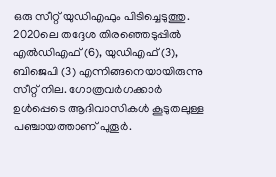ഒരു സീറ്റ് യുഡിഎഫും പിടിച്ചെടുത്തു. 2020ലെ തദ്ദേശ തിരഞ്ഞെടുപ്പില്‍ എല്‍ഡിഎഫ് (6), യുഡിഎഫ് (3), ബിജെപി (3) എന്നിങ്ങനെയായിരുന്നു സീറ്റ് നില. ഗോത്രവർഗക്കാർ ഉള്‍പ്പെടെ ആദിവാസികള്‍ കൂടുതലുള്ള പഞ്ചായത്താണ് പുതൂർ.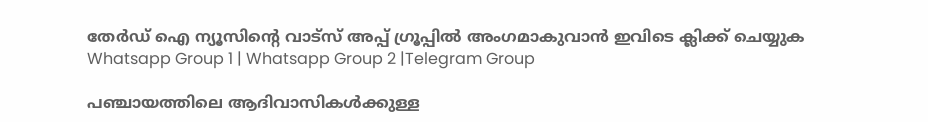തേർഡ് ഐ ന്യൂസിന്റെ വാട്സ് അപ്പ് ഗ്രൂപ്പിൽ അംഗമാകുവാൻ ഇവിടെ ക്ലിക്ക് ചെയ്യുക
Whatsapp Group 1 | Whatsapp Group 2 |Telegram Group

പഞ്ചായത്തിലെ ആദിവാസികള്‍ക്കുള്ള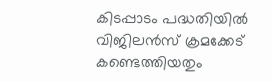കിടപ്പാടം പദ്ധതിയില്‍ വിജിലൻസ് ക്രമക്കേട് കണ്ടെത്തിയതും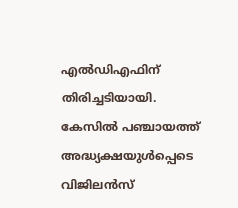എല്‍ഡിഎഫിന് തിരിച്ചടിയായി. കേസില്‍ പഞ്ചായത്ത് അദ്ധ്യക്ഷയുള്‍പ്പെടെ വിജിലൻസ്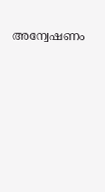അന്വേഷണം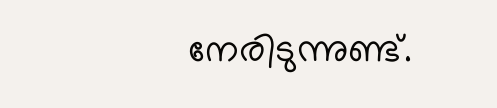നേരിടുന്നുണ്ട്.